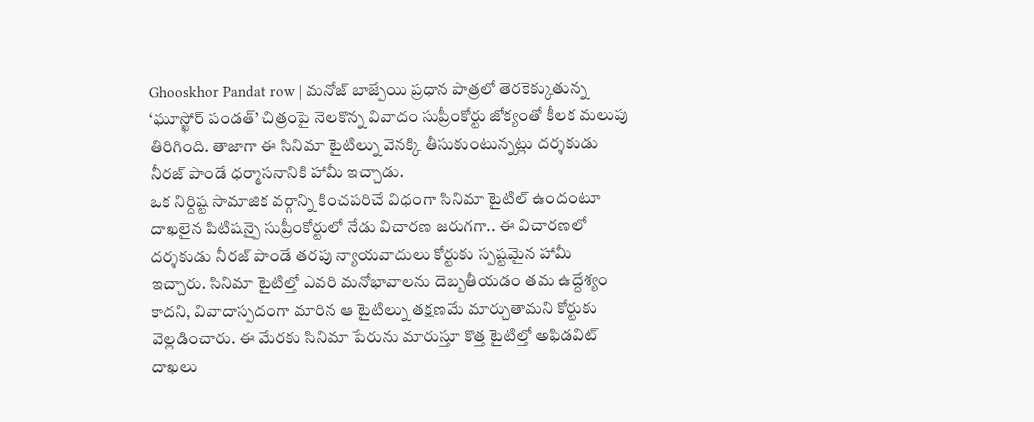Ghooskhor Pandat row | మనోజ్ బాజ్పేయి ప్రధాన పాత్రలో తెరకెక్కుతున్న ‘ఘూస్ఖోర్ పండత్’ చిత్రంపై నెలకొన్న వివాదం సుప్రీంకోర్టు జోక్యంతో కీలక మలుపు తిరిగింది. తాజాగా ఈ సినిమా టైటిల్ను వెనక్కి తీసుకుంటున్నట్లు దర్శకుడు నీరజ్ పాండే ధర్మాసనానికి హామీ ఇచ్చాడు.
ఒక నిర్దిష్ట సామాజిక వర్గాన్ని కించపరిచే విధంగా సినిమా టైటిల్ ఉందంటూ దాఖలైన పిటిషన్పై సుప్రీంకోర్టులో నేడు విచారణ జరుగగా.. ఈ విచారణలో దర్శకుడు నీరజ్ పాండే తరపు న్యాయవాదులు కోర్టుకు స్పష్టమైన హామీ ఇచ్చారు. సినిమా టైటిల్తో ఎవరి మనోభావాలను దెబ్బతీయడం తమ ఉద్దేశ్యం కాదని, వివాదాస్పదంగా మారిన ఆ టైటిల్ను తక్షణమే మార్చుతామని కోర్టుకు వెల్లడించారు. ఈ మేరకు సినిమా పేరును మారుస్తూ కొత్త టైటిల్తో అఫిడవిట్ దాఖలు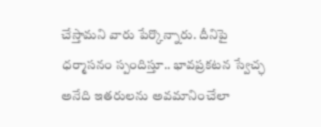చేస్తామని వారు పేర్కొన్నారు. దీనిపై ధర్మాసనం స్పందిస్తూ.. భావప్రకటన స్వేచ్ఛ అనేది ఇతరులను అవమానించేలా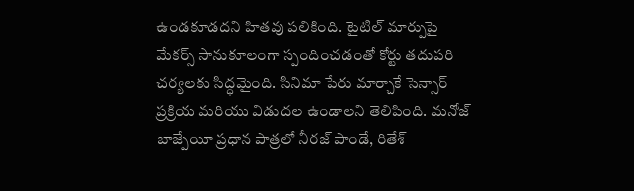ఉండకూడదని హితవు పలికింది. టైటిల్ మార్పుపై మేకర్స్ సానుకూలంగా స్పందించడంతో కోర్టు తదుపరి చర్యలకు సిద్ధమైంది. సినిమా పేరు మార్చాకే సెన్సార్ ప్రక్రియ మరియు విడుదల ఉండాలని తెలిపింది. మనోజ్ బాజ్పేయీ ప్రధాన పాత్రలో నీరజ్ పాండే, రితేశ్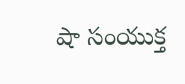షా సంయుక్త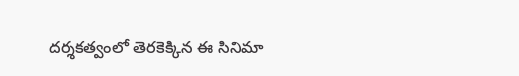దర్శకత్వంలో తెరకెక్కిన ఈ సినిమా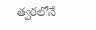త్వరలోనే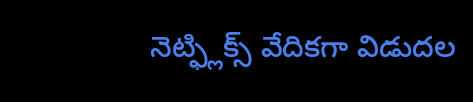నెట్ఫ్లిక్స్ వేదికగా విడుదల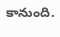కానుంది.